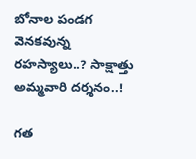బోనాల పండగ వెనకవున్న రహస్యాలు..? సాక్షాత్తు అమ్మవారి దర్శనం..!

గత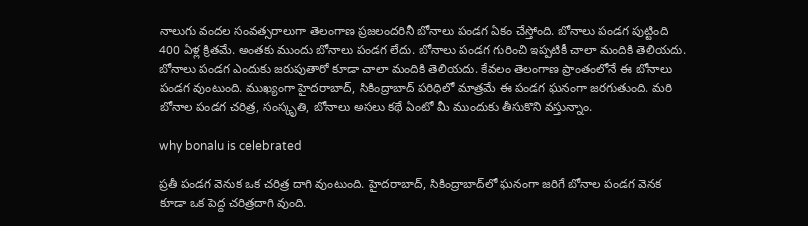నాలుగు వందల సంవత్సరాలుగా తెలంగాణ ప్రజలందరినీ బోనాలు పండగ ఏకం చేస్తోంది. బోనాలు పండగ పుట్టింది 400 ఏళ్ల క్రితమే. అంతకు ముందు బోనాలు పండగ లేదు. బోనాలు పండగ గురించి ఇప్పటికీ చాలా మందికి తెలియదు. బోనాలు పండగ ఎందుకు జరుపుతారో కూడా చాలా మందికి తెలియదు. కేవలం తెలంగాణ ప్రాంతంలోనే ఈ బోనాలు పండగ వుంటుంది. ముఖ్యంగా హైదరాబాద్, సికింద్రాబాద్ పరిధిలో మాత్రమే ఈ పండగ ఘనంగా జరగుతుంది. మరి బోనాల పండగ చరిత్ర, సంస్కృతి, బోనాలు అసలు కథే ఏంటో మీ ముందుకు తీసుకొని వస్తున్నాం.

why bonalu is celebrated

ప్రతీ పండగ వెనుక ఒక చరిత్ర దాగి వుంటుంది. హైదరాబాద్, సికింద్రాబాద్‌లో ఘనంగా జరిగే బోనాల పండగ వెనక కూడా ఒక పెద్ద చరిత్రదాగి వుంది.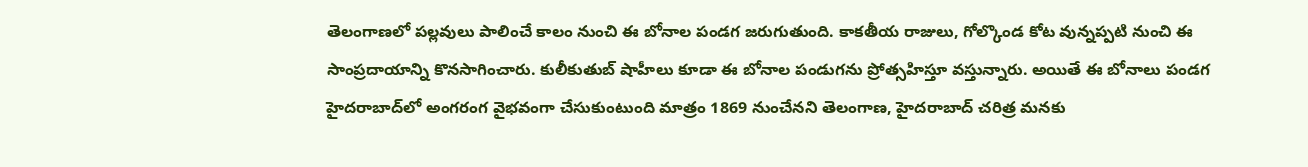తెలంగాణలో పల్లవులు పాలించే కాలం నుంచి ఈ బోనాల పండగ జరుగుతుంది. కాకతీయ రాజులు, గోల్కొండ కోట వున్నప్పటి నుంచి ఈ సాంప్రదాయాన్ని కొనసాగించారు. కులీకుతుబ్ షాహీలు కూడా ఈ బోనాల పండుగను ప్రోత్సహిస్తూ వస్తున్నారు. అయితే ఈ బోనాలు పండగ హైదరాబాద్‌లో అంగరంగ వైభవంగా చేసుకుంటుంది మాత్రం 1869 నుంచేనని తెలంగాణ, హైదరాబాద్ చరిత్ర మనకు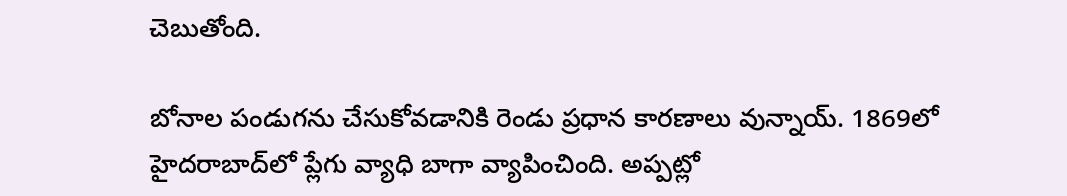చెబుతోంది.

బోనాల పండుగను చేసుకోవడానికి రెండు ప్రధాన కారణాలు వున్నాయ్. 1869లో హైదరాబాద్‌లో ప్లేగు వ్యాధి బాగా వ్యాపించింది. అప్పట్లో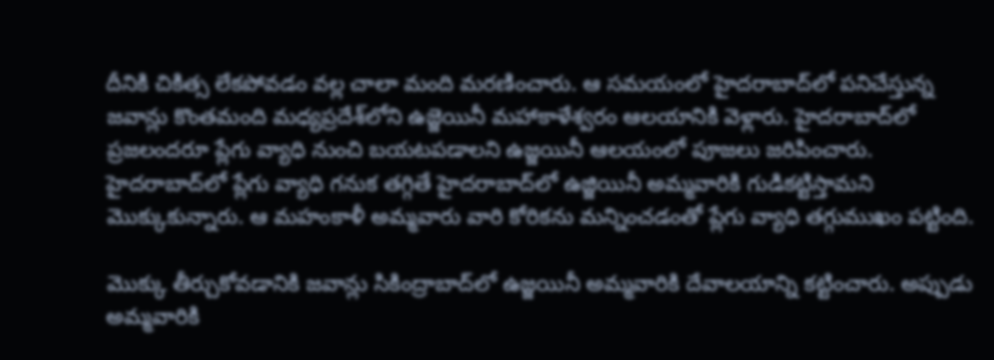దీనికి చికిత్స లేకపోవడం వల్ల చాలా మంది మరణించారు. ఆ సమయంలో హైదరాబాద్‌లో పనిచేస్తున్న జవాన్లు కొంతమంది మధ్యప్రదేశ్‌లోని ఉజ్జెయినీ మహాకాళేశ్వరం ఆలయానికి వెళ్లారు. హైదరాబాద్‌లో ప్రజలందరూ ప్లేగు వ్యాధి నుంచి బయటపడాలని ఉజ్జయినీ ఆలయంలో పూజలు జరిపించారు. హైదరాబాద్‌లో ప్లేగు వ్యాధి గనుక తగ్గితే హైదరాబాద్‌లో ఉజ్జియినీ అమ్మవారికి గుడికట్టిస్తామని మొక్కుకున్నారు. ఆ మహంకాళీ అమ్మవారు వారి కోరికను మన్నించడంతో ప్లేగు వ్యాధి తగ్గుముఖం పట్టింది.

మొక్కు తీర్చుకోవడానికి జవాన్లు సికింద్రాబాద్‌లో ఉజ్జయినీ అమ్మవారికి దేవాలయాన్ని కట్టించారు. అప్పుడు అమ్మవారికి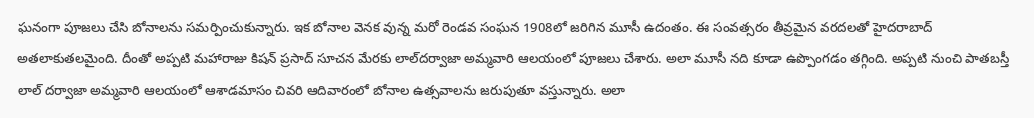ఘనంగా పూజలు చేసి బోనాలను సమర్పించుకున్నారు. ఇక బోనాల వెనక వున్న మరో రెండవ సంఘన 1908లో జరిగిన మూసీ ఉదంతం. ఈ సంవత్సరం తీవ్రమైన వరదలతో హైదరాబాద్ అతలాకుతలమైంది. దీంతో అప్పటి మహారాజు కిషన్ ప్రసాద్ సూచన మేరకు లాల్‌దర్వాజా అమ్మవారి ఆలయంలో పూజలు చేశారు. అలా మూసీ నది కూడా ఉప్పొంగడం తగ్గింది. అప్పటి నుంచి పాతబస్తీ లాల్ దర్వాజా అమ్మవారి ఆలయంలో ఆశాడమాసం చివరి ఆదివారంలో బోనాల ఉత్సవాలను జరుపుతూ వస్తున్నారు. అలా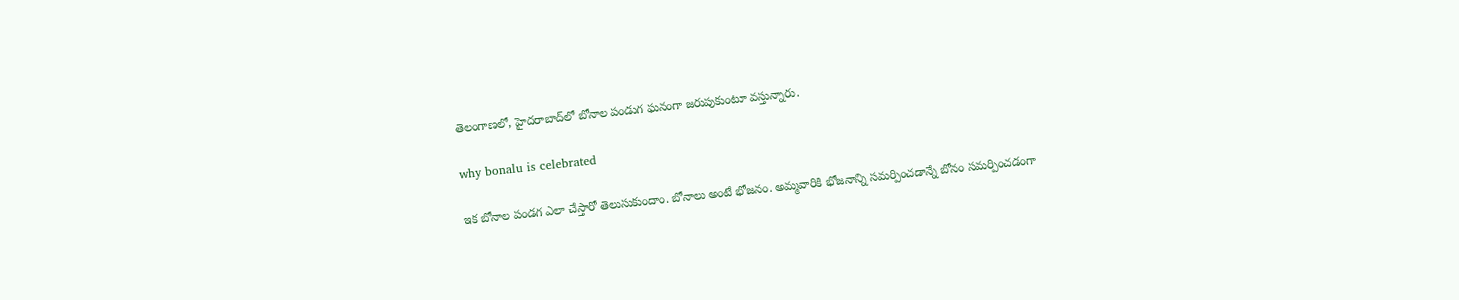తెలంగాణలో, హైదరాబాద్‌లో బోనాల పండుగ ఘనంగా జరుపుకుంటూ వస్తున్నారు.

why bonalu is celebrated

ఇక బోనాల పండగ ఎలా చేస్తారో తెలుసుకుందాం. బోనాలు అంటే భోజనం. అమ్మవారికి భోజనాన్ని సమర్పించడాన్నే బోనం సమర్పించడంగా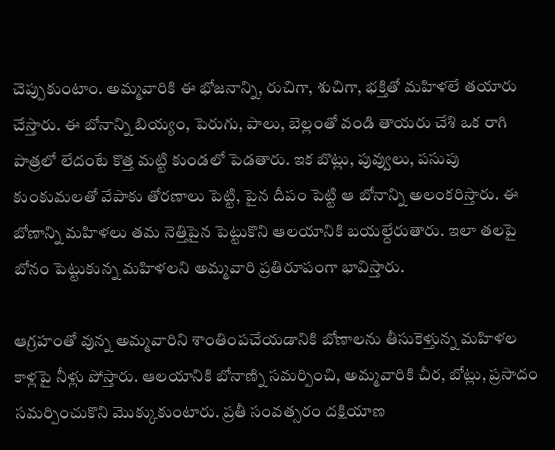చెప్పుకుంటాం. అమ్మవారికి ఈ భోజనాన్ని, రుచిగా, శుచిగా, భక్తితో మహిళలే తయారు చేస్తారు. ఈ బోనాన్ని బియ్యం, పెరుగు, పాలు, బెల్లంతో వండి తాయరు చేశి ఒక రాగి పాత్రలో లేదంటే కొత్త మట్టి కుండలో పెడతారు. ఇక బొట్లు, పువ్వులు, పసుపు కుంకుమలతో వేపాకు తోరణాలు పెట్టి, పైన దీపం పెట్టి ఆ బోనాన్ని అలంకరిస్తారు. ఈ బోణాన్ని మహిళలు తమ నెత్తిపైన పెట్టుకొని ఆలయానికి బయల్దేరుతారు. ఇలా తలపై బోనం పెట్టుకున్న మహిళలని అమ్మవారి ప్రతిరూపంగా భావిస్తారు.

ఆగ్రహంతో వున్న అమ్మవారిని శాంతింపచేయడానికి బోణాలను తీసుకెళ్తున్న మహిళల కాళ్లపై నీళ్లు పోస్తారు. ఆలయానికి బోనాణ్ని సమర్పించి, అమ్మవారికి చీర, బోట్లు, ప్రసాదం సమర్పించుకొని మొక్కుకుంటారు. ప్రతీ సంవత్సరం దక్షియాణ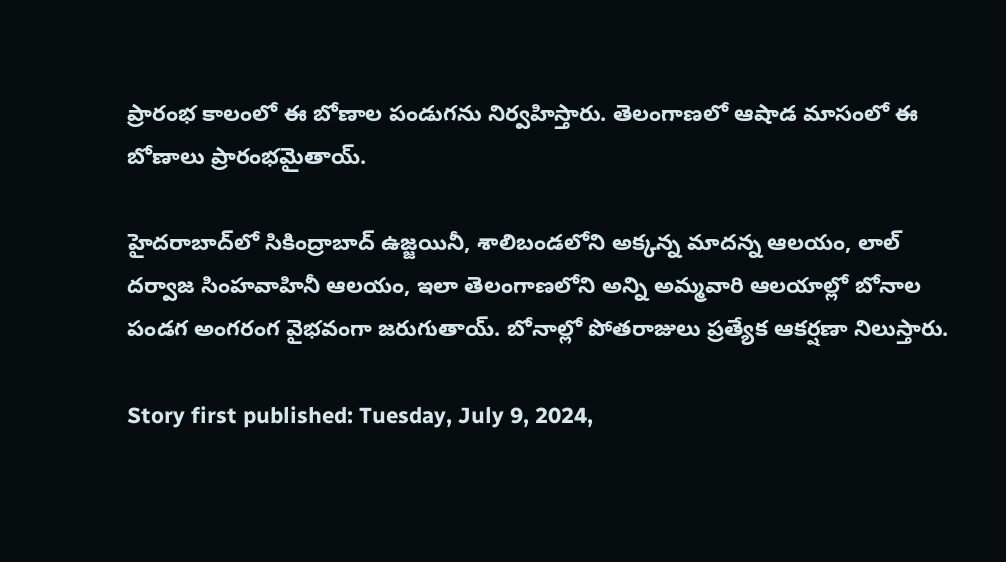ప్రారంభ కాలంలో ఈ బోణాల పండుగను నిర్వహిస్తారు. తెలంగాణలో ఆషాడ మాసంలో ఈ బోణాలు ప్రారంభమైతాయ్.

హైదరాబాద్‌లో సికింద్రాబాద్ ఉజ్జయినీ, శాలిబండలోని అక్కన్న మాదన్న ఆలయం, లాల్ దర్వాజ సింహవాహినీ ఆలయం, ఇలా తెలంగాణలోని అన్ని అమ్మవారి ఆలయాల్లో బోనాల పండగ అంగరంగ వైభవంగా జరుగుతాయ్. బోనాల్లో పోతరాజులు ప్రత్యేక ఆకర్షణా నిలుస్తారు.

Story first published: Tuesday, July 9, 2024,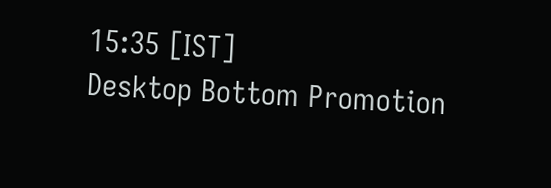15:35 [IST]
Desktop Bottom Promotion